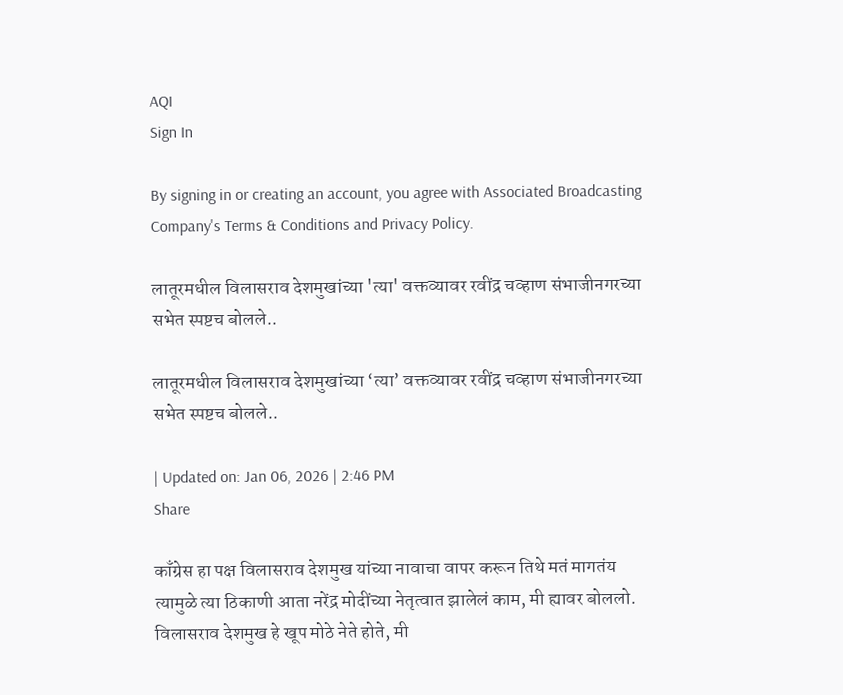AQI
Sign In

By signing in or creating an account, you agree with Associated Broadcasting Company's Terms & Conditions and Privacy Policy.

लातूरमधील विलासराव देशमुखांच्या 'त्या' वक्तव्यावर रवींद्र चव्हाण संभाजीनगरच्या सभेत स्पष्टच बोलले..

लातूरमधील विलासराव देशमुखांच्या ‘त्या’ वक्तव्यावर रवींद्र चव्हाण संभाजीनगरच्या सभेत स्पष्टच बोलले..

| Updated on: Jan 06, 2026 | 2:46 PM
Share

काँग्रेस हा पक्ष विलासराव देशमुख यांच्या नावाचा वापर करून तिथे मतं मागतंय त्यामुळे त्या ठिकाणी आता नरेंद्र मोदींच्या नेतृत्वात झालेलं काम, मी ह्यावर बोललो. विलासराव देशमुख हे खूप मोठे नेते होते, मी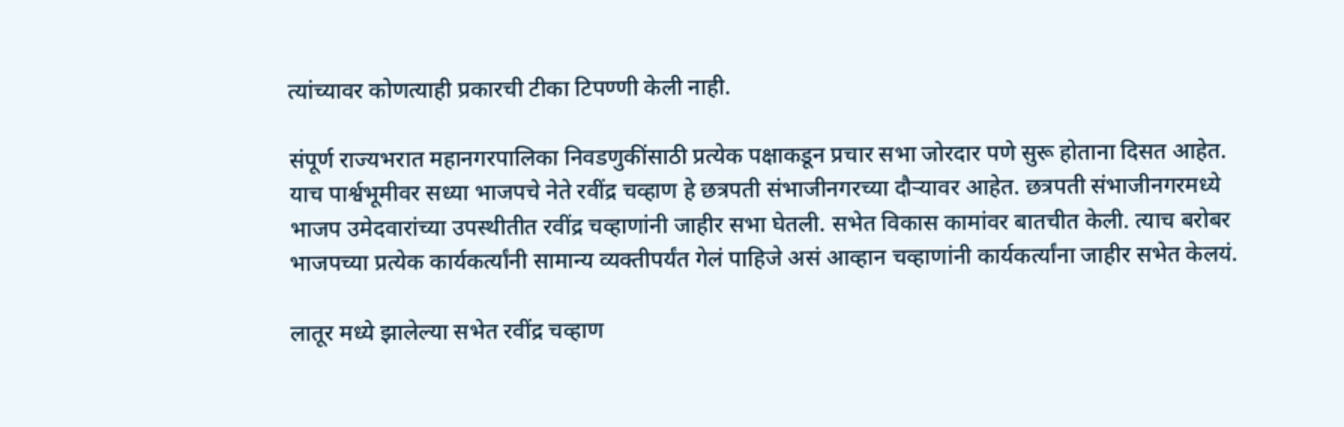त्यांच्यावर कोणत्याही प्रकारची टीका टिपण्णी केली नाही.

संपूर्ण राज्यभरात महानगरपालिका निवडणुकींसाठी प्रत्येक पक्षाकडून प्रचार सभा जोरदार पणे सुरू होताना दिसत आहेत. याच पार्श्वभूमीवर सध्या भाजपचे नेते रवींद्र चव्हाण हे छत्रपती संभाजीनगरच्या दौऱ्यावर आहेत. छत्रपती संभाजीनगरमध्ये भाजप उमेदवारांच्या उपस्थीतीत रवींद्र चव्हाणांनी जाहीर सभा घेतली. सभेत विकास कामांवर बातचीत केली. त्याच बरोबर भाजपच्या प्रत्येक कार्यकर्त्यांनी सामान्य व्यक्तीपर्यंत गेलं पाहिजे असं आव्हान चव्हाणांनी कार्यकर्त्यांना जाहीर सभेत केलयं.

लातूर मध्ये झालेल्या सभेत रवींद्र चव्हाण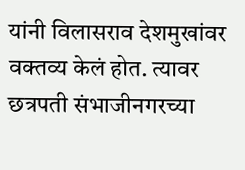यांनी विलासराव देशमुखांवर वक्तव्य केलं होत. त्यावर छत्रपती संभाजीनगरच्या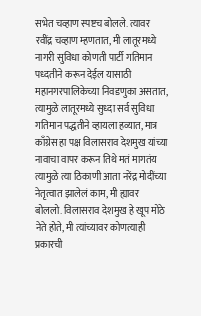सभेत चव्हाण स्पष्टच बोलले. त्यावर रवींद्र चव्हाण म्हणतात, मी लातूरमध्ये नागरी सुविधा कोणती पार्टी गतिमान पध्दतीने करून देईल यासाठी महानगरपालिकेच्या निवडणुका असतात, त्यामुळे लातूरमध्ये सुध्दा सर्व सुविधा गतिमान पद्धतीने व्हायला हव्यात, मात्र काँग्रेस हा पक्ष विलासराव देशमुख यांच्या नावाचा वापर करून तिथे मतं मागतंय त्यामुळे त्या ठिकाणी आता नरेंद्र मोदींच्या नेतृत्वात झालेलं काम, मी ह्यावर बोललो. विलासराव देशमुख हे खूप मोठे नेते होते, मी त्यांच्यावर कोणत्याही प्रकारची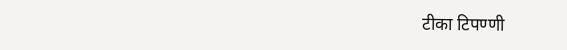टीका टिपण्णी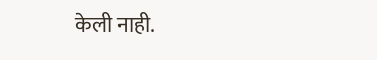केली नाही.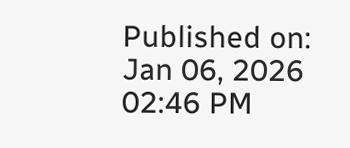Published on: Jan 06, 2026 02:46 PM